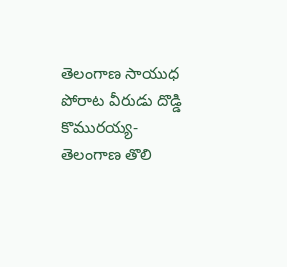తెలంగాణ సాయుధ పోరాట వీరుడు దొడ్డి కొమురయ్య-తెలంగాణ తొలి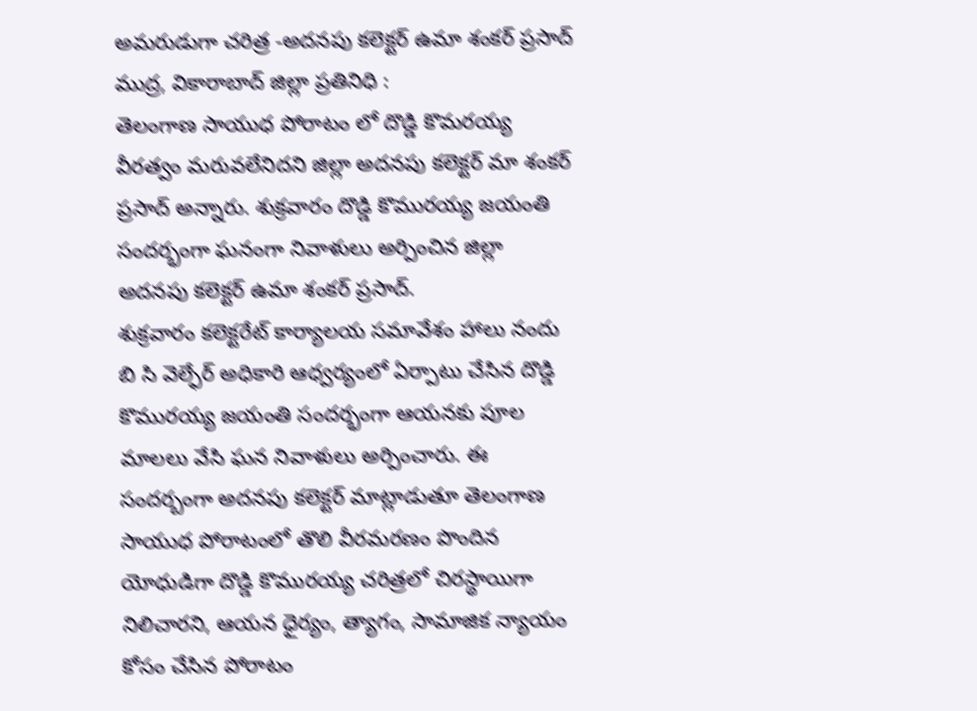అమరుడుగా చరిత్ర -అదనపు కలెక్టర్ ఉమా శంకర్ ప్రసాద్
ముద్ర, వికారాబాద్ జిల్లా ప్రతినిధి :
తెలంగాణ సాయుధ పోరాటం లో దొడ్డి కొమరయ్య వీరత్వం మరువలేనిదని జిల్లా అదనపు కలెక్టర్ మా శంకర్ ప్రసాద్ అన్నారు. శుక్రవారం దొడ్డి కొమురయ్య జయంతి సందర్భంగా ఘనంగా నివాళులు అర్పించిన జిల్లా అదనపు కలెక్టర్ ఉమా శంకర్ ప్రసాద్.
శుక్రవారం కలెక్టరేట్ కార్యాలయ సమావేశం హాలు నందు బి సి వెల్ఫేర్ అధికారి ఆధ్వర్యంలో ఏర్పాటు చేసిన దొడ్డి కొమురయ్య జయంతి సందర్భంగా ఆయనకు పూల మాలలు వేసి ఘన నివాళులు అర్పించారు. ఈ సందర్బంగా అదనపు కలెక్టర్ మాట్లాడుతూ తెలంగాణ సాయుధ పోరాటంలో తొలి వీరమరణం పొందిన యోధుడిగా దొడ్డి కొమురయ్య చరిత్రలో చిరస్థాయిగా నిలిచారని, ఆయన ధైర్యం, త్యాగం, సామాజిక న్యాయం కోసం చేసిన పోరాటం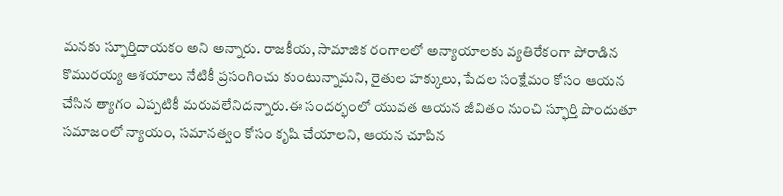మనకు స్ఫూర్తిదాయకం అని అన్నారు. రాజకీయ, సామాజిక రంగాలలో అన్యాయాలకు వ్యతిరేకంగా పోరాడిన కొమురయ్య ఆశయాలు నేటికీ ప్రసంగించు కుంటున్నామని, రైతుల హక్కులు, పేదల సంక్షేమం కోసం ఆయన చేసిన త్యాగం ఎప్పటికీ మరువలేనిదన్నారు.ఈ సందర్భంలో యువత ఆయన జీవితం నుంచి స్ఫూర్తి పొందుతూ సమాజంలో న్యాయం, సమానత్వం కోసం కృషి చేయాలని, ఆయన చూపిన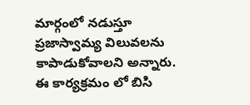మార్గంలో నడుస్తూ ప్రజాస్వామ్య విలువలను కాపాడుకోవాలని అన్నారు. ఈ కార్యక్రమం లో బిసి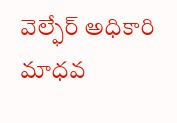వెల్ఫేర్ అధికారి మాధవ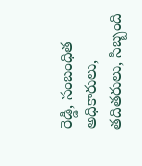రెడ్డి, సంబంధిత అధికారులు, తదితరులు, సిబ్బంది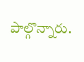పాల్గొన్నారు.